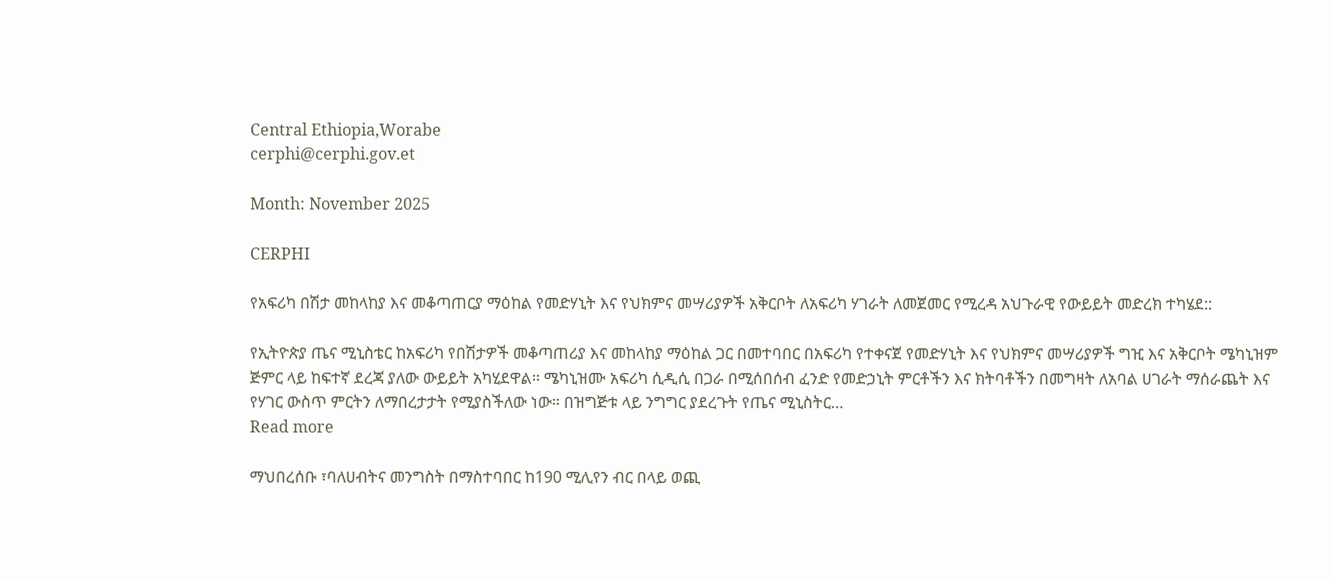Central Ethiopia,Worabe
cerphi@cerphi.gov.et

Month: November 2025

CERPHI

የአፍሪካ በሽታ መከላከያ እና መቆጣጠርያ ማዕከል የመድሃኒት እና የህክምና መሣሪያዎች አቅርቦት ለአፍሪካ ሃገራት ለመጀመር የሚረዳ አህጉራዊ የውይይት መድረክ ተካሄደ::

የኢትዮጵያ ጤና ሚኒስቴር ከአፍሪካ የበሽታዎች መቆጣጠሪያ እና መከላከያ ማዕከል ጋር በመተባበር በአፍሪካ የተቀናጀ የመድሃኒት እና የህክምና መሣሪያዎች ግዢ እና አቅርቦት ሜካኒዝም ጅምር ላይ ከፍተኛ ደረጃ ያለው ውይይት አካሂደዋል፡፡ ሜካኒዝሙ አፍሪካ ሲዲሲ በጋራ በሚሰበሰብ ፈንድ የመድኃኒት ምርቶችን እና ክትባቶችን በመግዛት ለአባል ሀገራት ማሰራጨት እና የሃገር ውስጥ ምርትን ለማበረታታት የሚያስችለው ነው። በዝግጅቱ ላይ ንግግር ያደረጉት የጤና ሚኒስትር…
Read more

ማህበረሰቡ ፣ባለሀብትና መንግስት በማስተባበር ከ190 ሚሊየን ብር በላይ ወጪ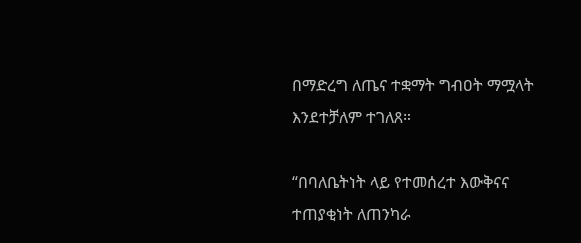በማድረግ ለጤና ተቋማት ግብዐት ማሟላት እንደተቻለም ተገለጸ።

“በባለቤትነት ላይ የተመሰረተ እውቅናና ተጠያቂነት ለጠንካራ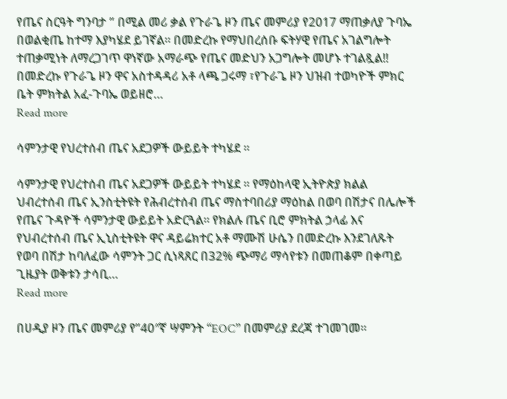የጤና ስርዓት ግንባታ ” በሚል መሪ ቃል የጉራጌ ዞን ጤና መምሪያ የ2017 ማጠቃለያ ጉባኤ በወልቂጤ ከተማ እያካሄደ ይገኛል። በመድረኩ የማህበረሰቡ ፍትሃዊ የጤና አገልግሎት ተጠቃሚነት ለማረጋገጥ ዋነኛው አማራጭ የጤና መድህን አጋግሎት መሆኑ ተገልጿል!! በመድረኩ የጉራጌ ዞን ዋና አስተዳዳሪ አቶ ላጫ ጋሩማ ፣የጉራጌ ዞን ህዝብ ተወካዮች ምክር ቤት ምክትል አፈ-ጉባኤ ወይዘሮ…
Read more

ሳምንታዊ የህረተሰብ ጤና አደጋዎች ውይይት ተካሄደ ፡፡

ሳምንታዊ የህረተሰብ ጤና አደጋዎች ውይይት ተካሄደ ፡፡ የማዕከላዊ ኢትዮጵያ ክልል ህብረተሰብ ጤና ኢንስቲትዩት የሕብረተሰብ ጤና ማስተባበሪያ ማዕከል በወባ በሽታና በሌሎች የጤና ጉዳዮች ሳምንታዊ ውይይት አድርጓል። የክልሉ ጤና ቢሮ ምክትል ኃላፊ እና የህብረተሰብ ጤና ኢኒስቲትዩት ዋና ዳይሬክተር አቶ ማሙሽ ሁሴን በመድረኩ እንደገለጹት የወባ በሽታ ከባለፈው ሳምንት ጋር ሲነጻጸር በ32% ጭማሪ ማሳየቱን በመጠቆም በቀጣይ ጊዜያት ወቅቱን ታሳቢ…
Read more

በሀዲያ ዞን ጤና መምሪያ የ”40″ኛ ሣምንት “EOC” በመምሪያ ደረጃ ተገመገመ።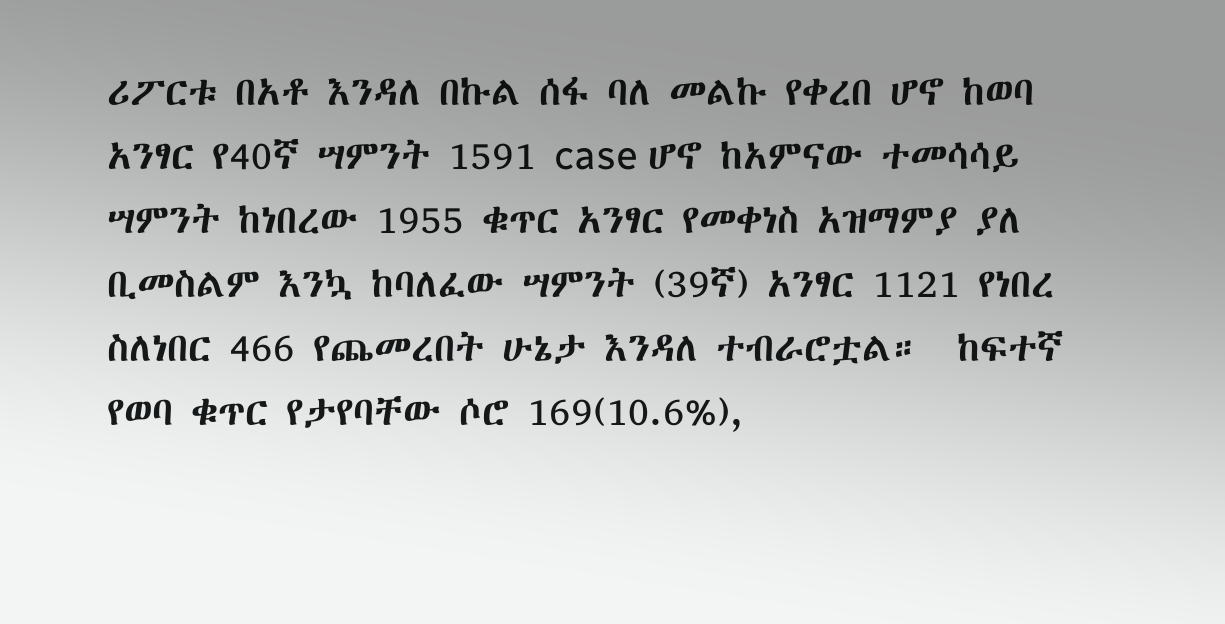ሪፖርቱ በአቶ እንዳለ በኩል ሰፋ ባለ መልኩ የቀረበ ሆኖ ከወባ አንፃር የ40ኛ ሣምንት 1591 case ሆኖ ከአምናው ተመሳሳይ ሣምንት ከነበረው 1955 ቁጥር አንፃር የመቀነስ አዝማምያ ያለ ቢመስልም እንኳ ከባለፈው ሣምንት (39ኛ) አንፃር 1121 የነበረ ስለነበር 466 የጨመረበት ሁኔታ እንዳለ ተብራሮቷል።  ከፍተኛ የወባ ቁጥር የታየባቸው ሶሮ 169(10.6%),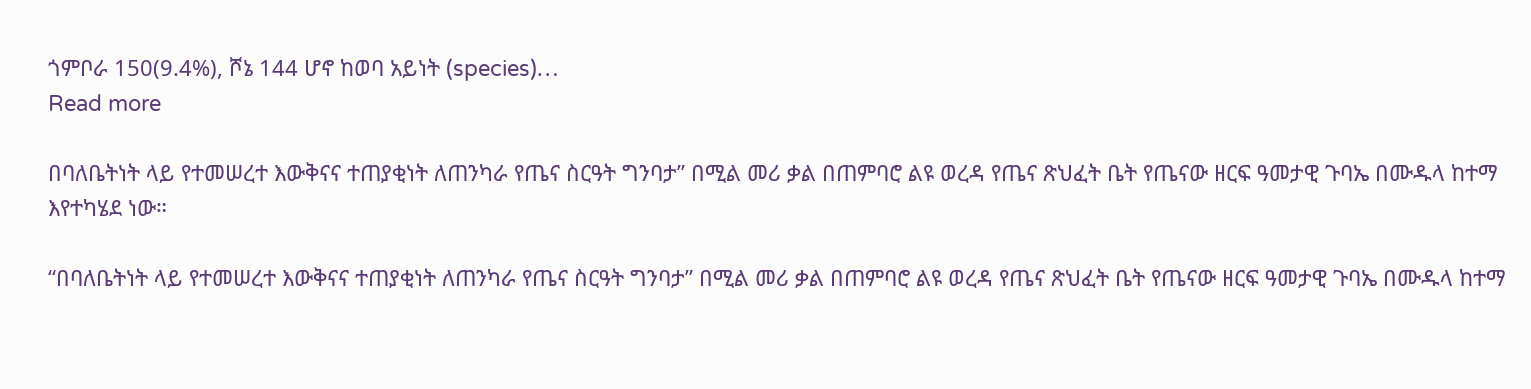ጎምቦራ 150(9.4%), ሾኔ 144 ሆኖ ከወባ አይነት (species)…
Read more

በባለቤትነት ላይ የተመሠረተ እውቅናና ተጠያቂነት ለጠንካራ የጤና ስርዓት ግንባታ” በሚል መሪ ቃል በጠምባሮ ልዩ ወረዳ የጤና ጽህፈት ቤት የጤናው ዘርፍ ዓመታዊ ጉባኤ በሙዱላ ከተማ እየተካሄደ ነው።

“በባለቤትነት ላይ የተመሠረተ እውቅናና ተጠያቂነት ለጠንካራ የጤና ስርዓት ግንባታ” በሚል መሪ ቃል በጠምባሮ ልዩ ወረዳ የጤና ጽህፈት ቤት የጤናው ዘርፍ ዓመታዊ ጉባኤ በሙዱላ ከተማ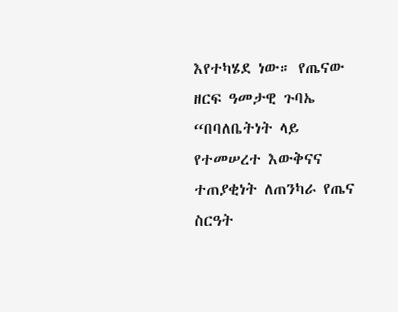እየተካሄደ ነው። የጤናው ዘርፍ ዓመታዊ ጉባኤ “በባለቤትነት ላይ የተመሠረተ እውቅናና ተጠያቂነት ለጠንካራ የጤና ስርዓት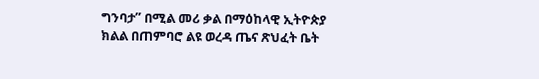ግንባታ” በሚል መሪ ቃል በማዕከላዊ ኢትዮጵያ ክልል በጠምባሮ ልዩ ወረዳ ጤና ጽህፈት ቤት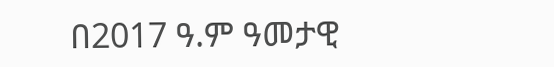በ2017 ዓ.ም ዓመታዊ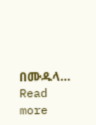በሙዱላ…
Read more